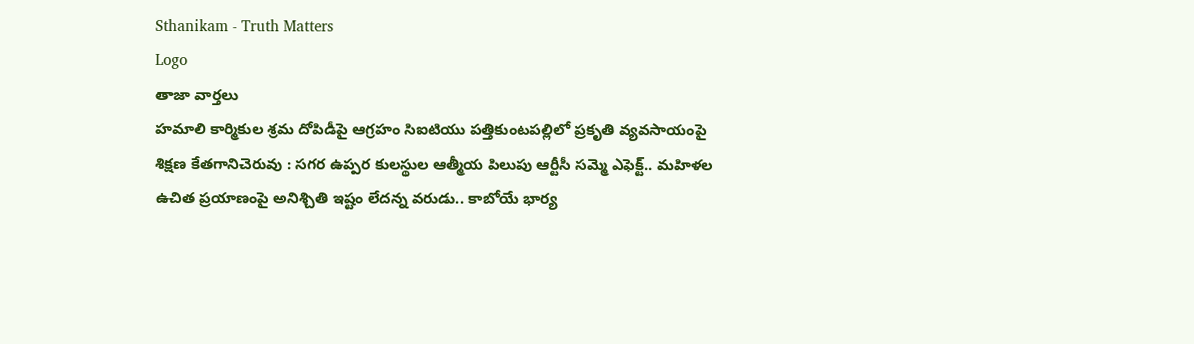Sthanikam - Truth Matters
Logo
తాజా వార్తలు
హమాలి కార్మికుల శ్రమ దోపిడీపై ఆగ్రహం సిఐటియు పత్తికుంటపల్లిలో ప్రకృతి వ్యవసాయంపై శిక్షణ కేతగానిచెరువు : సగర ఉప్పర కులస్థుల ఆత్మీయ పిలుపు ఆర్టీసీ సమ్మె ఎఫెక్ట్.. మహిళల ఉచిత ప్రయాణంపై అనిశ్చితి ఇష్టం లేదన్న వరుడు.. కాబోయే భార్య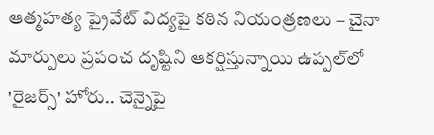ఆత్మహత్య ప్రైవేట్ విద్యపై కఠిన నియంత్రణలు – చైనా మార్పులు ప్రపంచ దృష్టిని ఆకర్షిస్తున్నాయి ఉప్పల్‌లో 'రైజర్స్' హోరు.. చెన్నైపై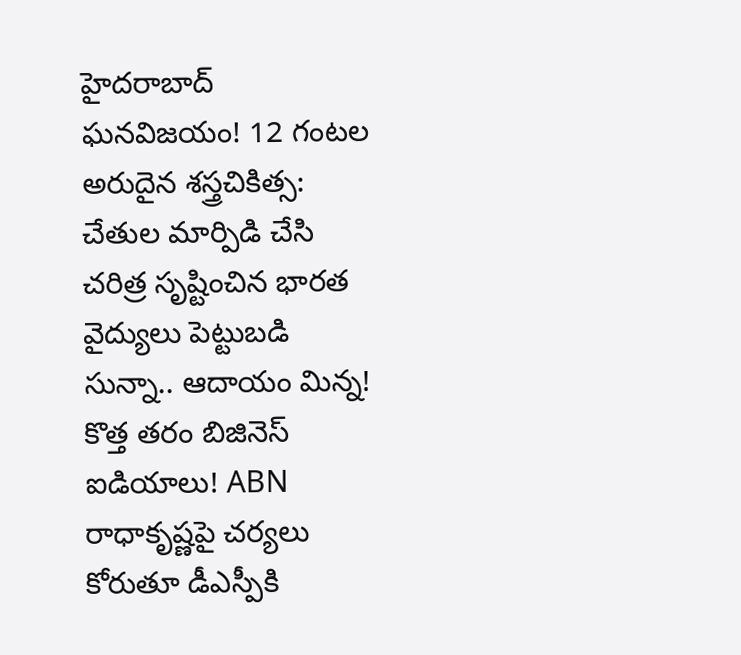హైదరాబాద్ ఘనవిజయం! 12 గంటల అరుదైన శస్త్రచికిత్స: చేతుల మార్పిడి చేసి చరిత్ర సృష్టించిన భారత వైద్యులు పెట్టుబడి సున్నా.. ఆదాయం మిన్న! కొత్త తరం బిజినెస్ ఐడియాలు! ABN రాధాకృష్ణపై చర్యలు కోరుతూ డీఎస్పీకి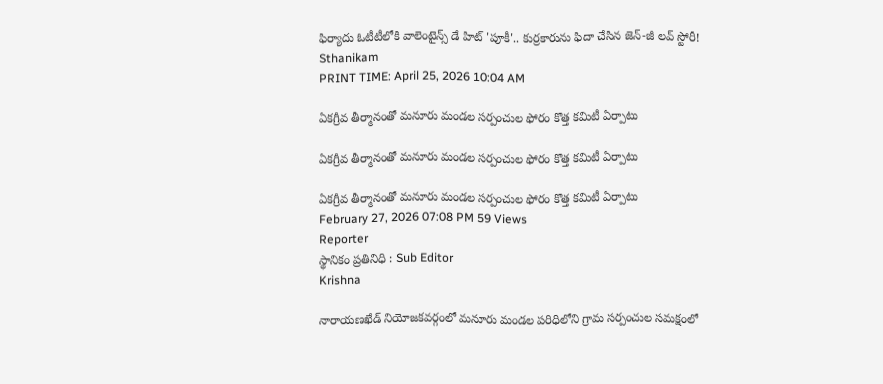ఫిర్యాదు ఓటీటీలోకి వాలెంటైన్స్ డే హిట్ 'పూకీ'.. కుర్రకారును ఫిదా చేసిన జెన్-జీ లవ్ స్టోరీ!
Sthanikam
PRINT TIME: April 25, 2026 10:04 AM

ఏకగ్రీవ తీర్మానంతో మనూరు మండల సర్పంచుల ఫోరం కొత్త కమిటీ ఏర్పాటు

ఏకగ్రీవ తీర్మానంతో మనూరు మండల సర్పంచుల ఫోరం కొత్త కమిటీ ఏర్పాటు

ఏకగ్రీవ తీర్మానంతో మనూరు మండల సర్పంచుల ఫోరం కొత్త కమిటీ ఏర్పాటు
February 27, 2026 07:08 PM 59 Views
Reporter
స్థానికం ప్రతినిధి : Sub Editor
Krishna

నారాయణఖేడ్ నియోజకవర్గంలో మనూరు మండల పరిధిలోని గ్రామ సర్పంచుల సమక్షంలో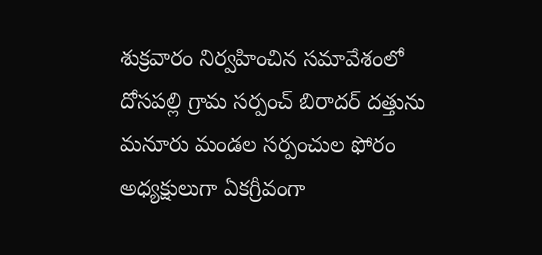శుక్రవారం నిర్వహించిన సమావేశంలో దోసపల్లి గ్రామ సర్పంచ్ బిరాదర్ దత్తును మనూరు మండల సర్పంచుల ఫోరం అధ్యక్షులుగా ఏకగ్రీవంగా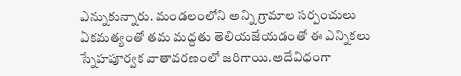ఎన్నుకున్నారు. మండలంలోని అన్ని గ్రామాల సర్పంచులు ఏకమత్యంతో తమ మద్దతు తెలియజేయడంతో ఈ ఎన్నికలు స్నేహపూర్వక వాతావరణంలో జరిగాయి.అదేవిధంగా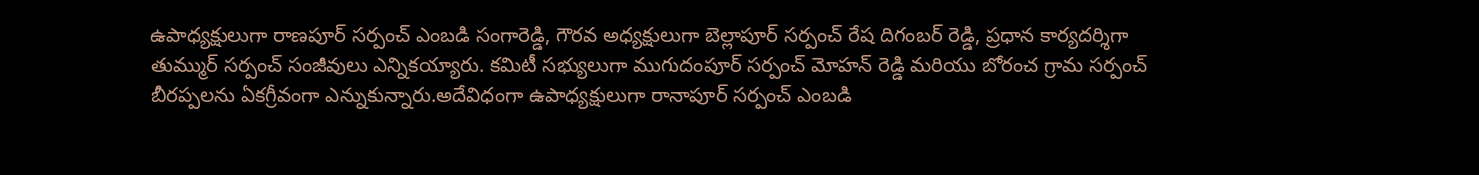ఉపాధ్యక్షులుగా రాణపూర్ సర్పంచ్ ఎంబడి సంగారెడ్డి, గౌరవ అధ్యక్షులుగా బెల్లాపూర్ సర్పంచ్ రేష దిగంబర్ రెడ్డి, ప్రధాన కార్యదర్శిగా తుమ్ముర్ సర్పంచ్ సంజీవులు ఎన్నికయ్యారు. కమిటీ సభ్యులుగా ముగుదంపూర్ సర్పంచ్ మోహన్ రెడ్డి మరియు బోరంచ గ్రామ సర్పంచ్ బీరప్పలను ఏకగ్రీవంగా ఎన్నుకున్నారు.అదేవిధంగా ఉపాధ్యక్షులుగా రానాపూర్ సర్పంచ్ ఎంబడి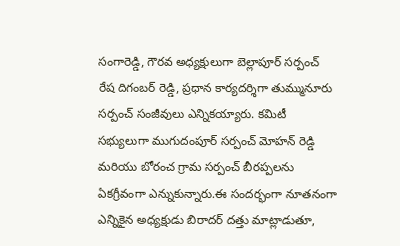సంగారెడ్డి, గౌరవ అధ్యక్షులుగా బెల్లాపూర్ సర్పంచ్ రేష దిగంబర్ రెడ్డి, ప్రధాన కార్యదర్శిగా తుమ్మునూరు సర్పంచ్ సంజీవులు ఎన్నికయ్యారు. కమిటీ సభ్యులుగా ముగుదంపూర్ సర్పంచ్ మోహన్ రెడ్డి మరియు బోరంచ గ్రామ సర్పంచ్ బీరప్పలను ఏకగ్రీవంగా ఎన్నుకున్నారు.ఈ సందర్భంగా నూతనంగా ఎన్నికైన అధ్యక్షుడు బిరాదర్ దత్తు మాట్లాడుతూ,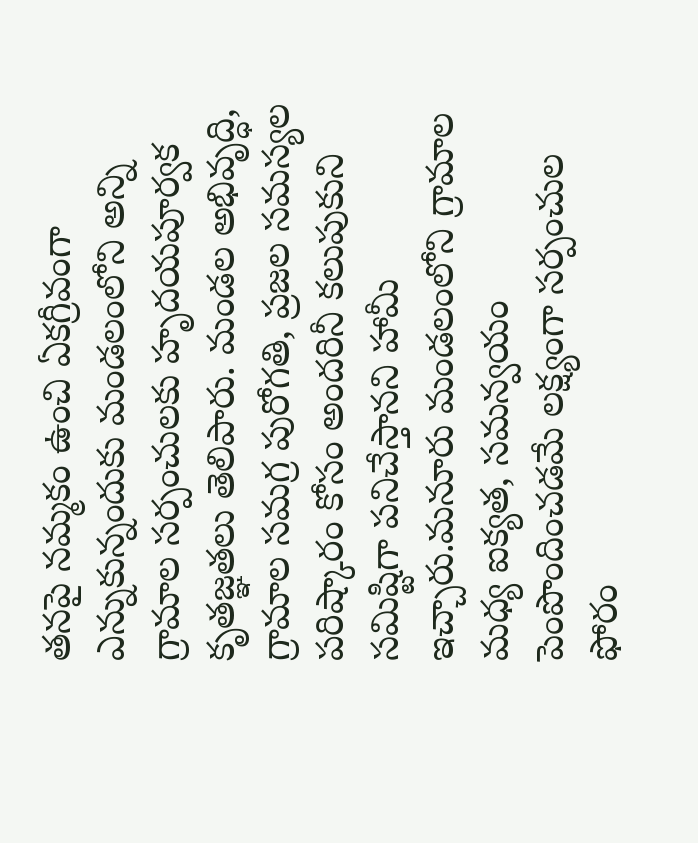తనపై నమ్మకం ఉంచి ఏకగ్రీవంగా ఎన్నుకున్నందుకు మండలంలోని అన్ని గ్రామాల సర్పంచులకు హృదయపూర్వక కృతజ్ఞతలు తెలిపారు. మండల అభివృద్ధి, గ్రామాల సమగ్ర పురోగతి, ప్రజల సమస్యల పరిష్కారం కోసం అందరినీ కలుపుకుని సమిష్టిగా పనిచేస్తానని హామీ ఇచ్చారు.మనూరు మండలంలోని గ్రామాల మధ్య ఐక్యత, సమన్వయం పెంపొందించడమే లక్ష్యంగా సర్పంచుల ఫోరం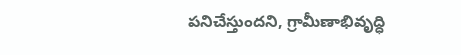పనిచేస్తుందని, గ్రామీణాభివృద్ధి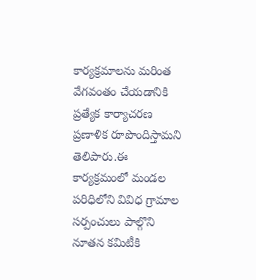కార్యక్రమాలను మరింత వేగవంతం చేయడానికి ప్రత్యేక కార్యాచరణ ప్రణాళిక రూపొందిస్తామని తెలిపారు.ఈ కార్యక్రమంలో మండల పరిధిలోని వివిధ గ్రామాల సర్పంచులు పాల్గొని నూతన కమిటీకి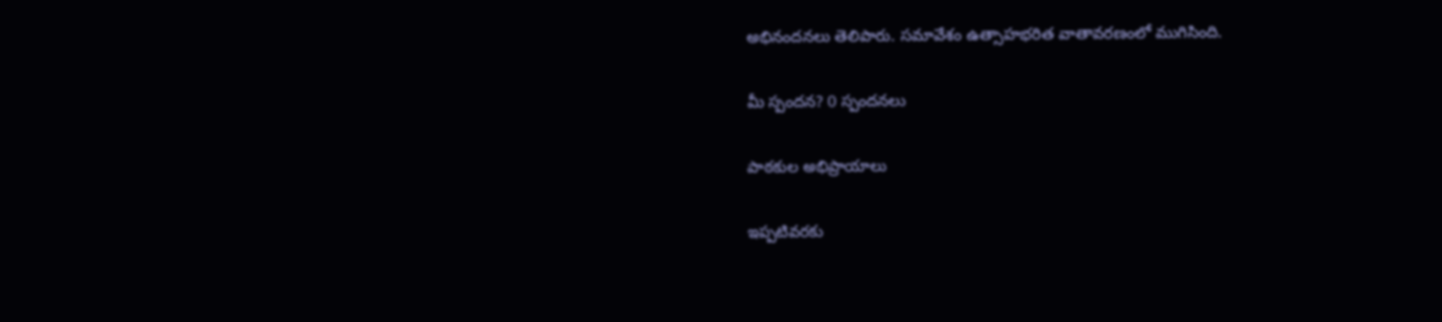అభినందనలు తెలిపారు. సమావేశం ఉత్సాహభరిత వాతావరణంలో ముగిసింది.

మీ స్పందన? 0 స్పందనలు

పాఠకుల అభిప్రాయాలు

ఇప్పటివరకు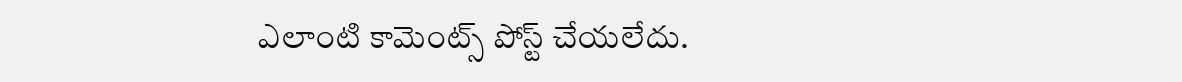ఎలాంటి కామెంట్స్ పోస్ట్ చేయలేదు.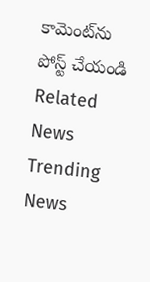కామెంట్‌ను పోస్ట్ చేయండి
Related News
Trending News